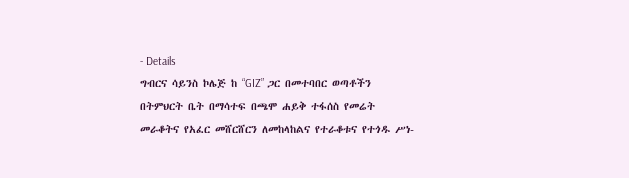- Details
ግብርና ሳይንስ ኮሌጅ ከ “GIZ” ጋር በመተባበር ወጣቶችን በትምህርት ቤት በማሳተፍ በጫሞ ሐይቅ ተፋሰስ የመሬት መራቆትና የአፈር መሸርሸርን ለመከላከልና የተራቆቱና የተጎዱ ሥነ-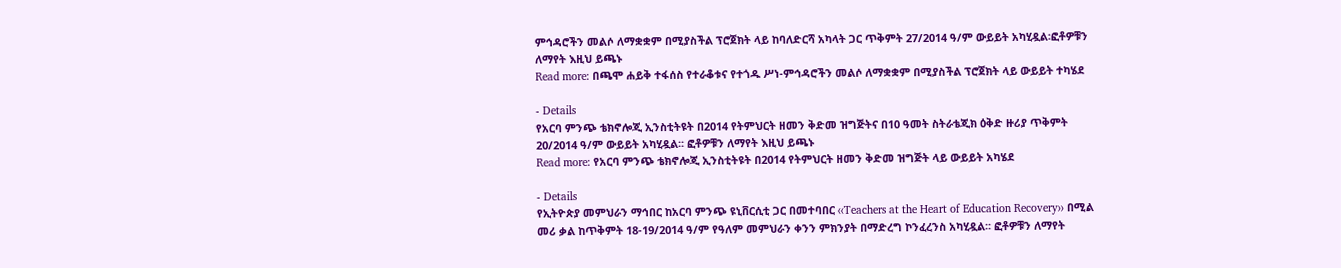ምኅዳሮችን መልሶ ለማቋቋም በሚያስችል ፕሮጀክት ላይ ከባለድርሻ አካላት ጋር ጥቅምት 27/2014 ዓ/ም ውይይት አካሂዷል፡ፎቶዎቹን ለማየት እዚህ ይጫኑ
Read more: በጫሞ ሐይቅ ተፋሰስ የተራቆቱና የተጎዱ ሥነ-ምኅዳሮችን መልሶ ለማቋቋም በሚያስችል ፕሮጀክት ላይ ውይይት ተካሄደ

- Details
የአርባ ምንጭ ቴክኖሎጂ ኢንስቲትዩት በ2014 የትምህርት ዘመን ቅድመ ዝግጅትና በ10 ዓመት ስትራቴጂክ ዕቅድ ዙሪያ ጥቅምት 20/2014 ዓ/ም ውይይት አካሂዷል፡፡ ፎቶዎቹን ለማየት እዚህ ይጫኑ
Read more: የአርባ ምንጭ ቴክኖሎጂ ኢንስቲትዩት በ2014 የትምህርት ዘመን ቅድመ ዝግጅት ላይ ውይይት አካሄደ

- Details
የኢትዮጵያ መምህራን ማኅበር ከአርባ ምንጭ ዩኒቨርሲቲ ጋር በመተባበር ‹‹Teachers at the Heart of Education Recovery›› በሚል መሪ ቃል ከጥቅምት 18-19/2014 ዓ/ም የዓለም መምህራን ቀንን ምክንያት በማድረግ ኮንፈረንስ አካሂዷል፡፡ ፎቶዎቹን ለማየት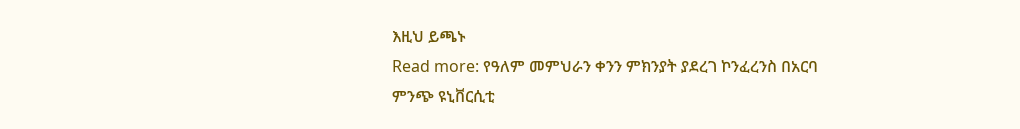እዚህ ይጫኑ
Read more: የዓለም መምህራን ቀንን ምክንያት ያደረገ ኮንፈረንስ በአርባ ምንጭ ዩኒቨርሲቲ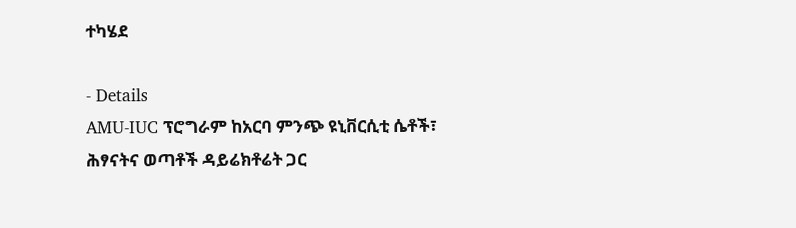ተካሄደ

- Details
AMU-IUC ፕሮግራም ከአርባ ምንጭ ዩኒቨርሲቲ ሴቶች፣ ሕፃናትና ወጣቶች ዳይሬክቶሬት ጋር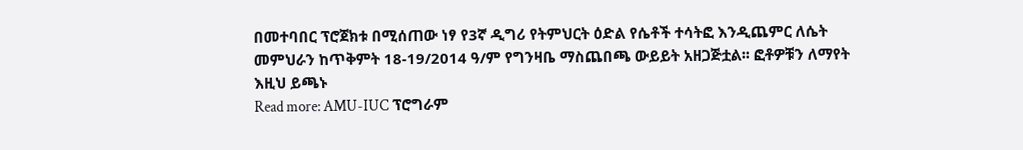በመተባበር ፕሮጀክቱ በሚሰጠው ነፃ የ3ኛ ዲግሪ የትምህርት ዕድል የሴቶች ተሳትፎ እንዲጨምር ለሴት መምህራን ከጥቅምት 18-19/2014 ዓ/ም የግንዛቤ ማስጨበጫ ውይይት አዘጋጅቷል፡፡ ፎቶዎቹን ለማየት እዚህ ይጫኑ
Read more: AMU-IUC ፕሮግራም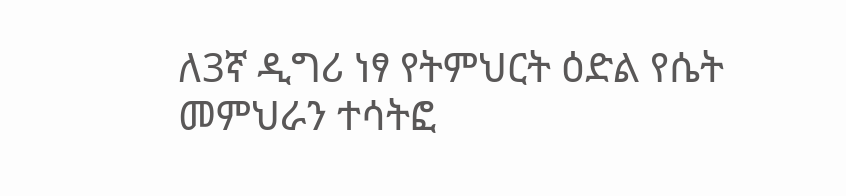ለ3ኛ ዲግሪ ነፃ የትምህርት ዕድል የሴት መምህራን ተሳትፎ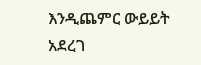እንዲጨምር ውይይት አደረገ